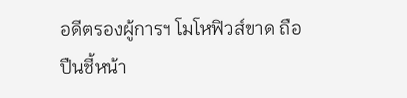อดีตรองผู้การฯ โมโหฟิวส์ขาด ถือปืนชี้หน้า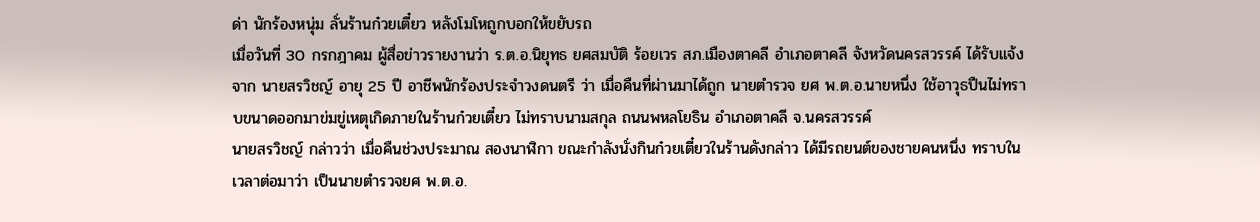ด่า นักร้องหนุ่ม ลั่นร้านก๋วยเตี๋ยว หลังโมโหถูกบอกให้ขยับรถ
เมื่อวันที่ 30 กรกฎาคม ผู้สื่อข่าวรายงานว่า ร.ต.อ.นิยุทธ ยศสมบัติ ร้อยเวร สภ.เมืองตาคลี อำเภอตาคลี จังหวัดนครสวรรค์ ได้รับแจ้งจาก นายสรวิชญ์ อายุ 25 ปี อาชีพนักร้องประจำวงดนตรี ว่า เมื่อคืนที่ผ่านมาได้ถูก นายตำรวจ ยศ พ.ต.อ.นายหนึ่ง ใช้อาวุธปืนไม่ทราบขนาดออกมาข่มขู่เหตุเกิดภายในร้านก๋วยเตี๋ยว ไม่ทราบนามสกุล ถนนพหลโยธิน อำเภอตาคลี จ.นครสวรรค์
นายสรวิชญ์ กล่าวว่า เมื่อคืนช่วงประมาณ สองนาฬิกา ขณะกำลังนั่งกินก๋วยเตี๋ยวในร้านดังกล่าว ได้มีรถยนต์ของชายคนหนึ่ง ทราบในเวลาต่อมาว่า เป็นนายตำรวจยศ พ.ต.อ.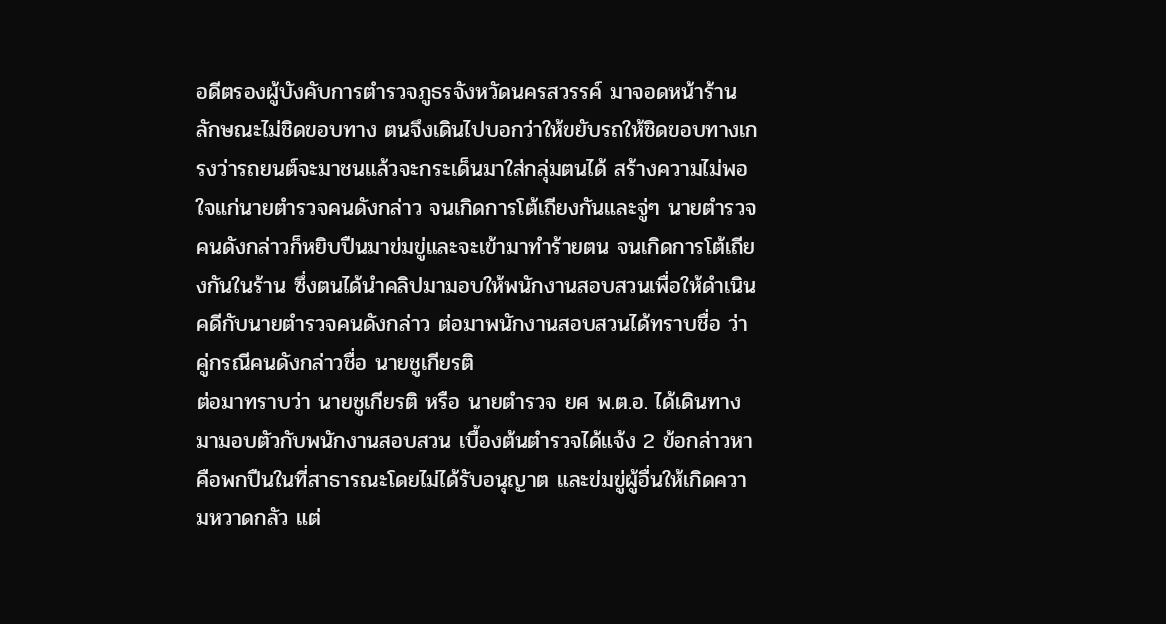อดีตรองผู้บังคับการตำรวจภูธรจังหวัดนครสวรรค์ มาจอดหน้าร้านลักษณะไม่ชิดขอบทาง ตนจึงเดินไปบอกว่าให้ขยับรถให้ชิดขอบทางเกรงว่ารถยนต์จะมาชนแล้วจะกระเด็นมาใส่กลุ่มตนได้ สร้างความไม่พอใจแก่นายตำรวจคนดังกล่าว จนเกิดการโต้เถียงกันและจู่ๆ นายตำรวจคนดังกล่าวก็หยิบปืนมาข่มขู่และจะเข้ามาทำร้ายตน จนเกิดการโต้เถียงกันในร้าน ซึ่งตนได้นำคลิปมามอบให้พนักงานสอบสวนเพื่อให้ดำเนินคดีกับนายตำรวจคนดังกล่าว ต่อมาพนักงานสอบสวนได้ทราบชื่อ ว่าคู่กรณีคนดังกล่าวชื่อ นายชูเกียรติ
ต่อมาทราบว่า นายชูเกียรติ หรือ นายตำรวจ ยศ พ.ต.อ. ได้เดินทางมามอบตัวกับพนักงานสอบสวน เบื้องต้นตำรวจได้แจ้ง 2 ข้อกล่าวหา คือพกปืนในที่สาธารณะโดยไม่ได้รับอนุญาต และข่มขู่ผู้อื่นให้เกิดความหวาดกลัว แต่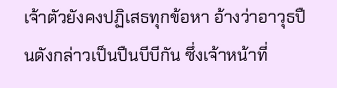เจ้าตัวยังคงปฏิเสธทุกข้อหา อ้างว่าอาวุธปืนดังกล่าวเป็นปืนบีบีกัน ซึ่งเจ้าหน้าที่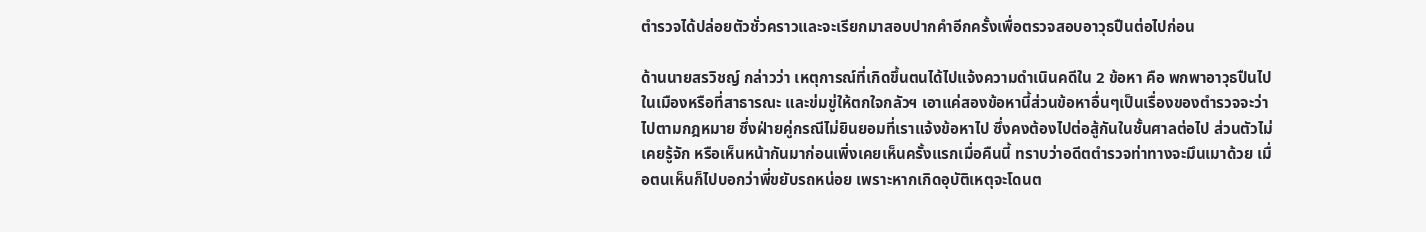ตำรวจได้ปล่อยตัวชั่วคราวและจะเรียกมาสอบปากคำอีกครั้งเพื่อตรวจสอบอาวุธปืนต่อไปก่อน

ด้านนายสรวิชญ์ กล่าวว่า เหตุการณ์ที่เกิดขึ้นตนได้ไปแจ้งความดำเนินคดีใน 2 ข้อหา คือ พกพาอาวุธปืนไปในเมืองหรือที่สาธารณะ และข่มขู่ให้ตกใจกลัวฯ เอาแค่สองข้อหานี้ส่วนข้อหาอื่นๆเป็นเรื่องของตำรวจจะว่าไปตามกฎหมาย ซึ่งฝ่ายคู่กรณีไม่ยินยอมที่เราแจ้งข้อหาไป ซึ่งคงต้องไปต่อสู้กันในชั้นศาลต่อไป ส่วนตัวไม่เคยรู้จัก หรือเห็นหน้ากันมาก่อนเพิ่งเคยเห็นครั้งแรกเมื่อคืนนี้ ทราบว่าอดีตตำรวจท่าทางจะมึนเมาด้วย เมื่อตนเห็นก็ไปบอกว่าพี่ขยับรถหน่อย เพราะหากเกิดอุบัติเหตุจะโดนต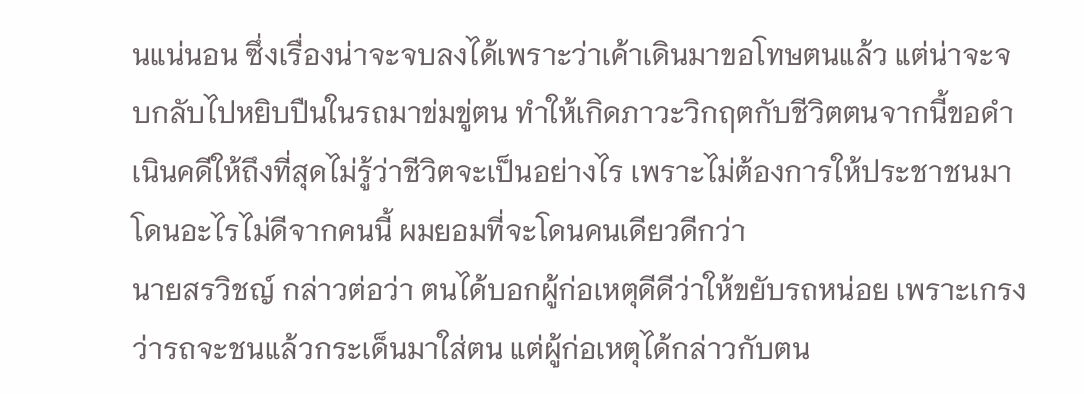นแน่นอน ซึ่งเรื่องน่าจะจบลงได้เพราะว่าเค้าเดินมาขอโทษตนแล้ว แต่น่าจะจบกลับไปหยิบปืนในรถมาข่มขู่ตน ทำให้เกิดภาวะวิกฤตกับชีวิตตนจากนี้ขอดำเนินคดีให้ถึงที่สุดไม่รู้ว่าชีวิตจะเป็นอย่างไร เพราะไม่ต้องการให้ประชาชนมาโดนอะไรไม่ดีจากคนนี้ ผมยอมที่จะโดนคนเดียวดีกว่า
นายสรวิชญ์ กล่าวต่อว่า ตนได้บอกผู้ก่อเหตุดีดีว่าให้ขยับรถหน่อย เพราะเกรงว่ารถจะชนแล้วกระเด็นมาใส่ตน แต่ผู้ก่อเหตุได้กล่าวกับตน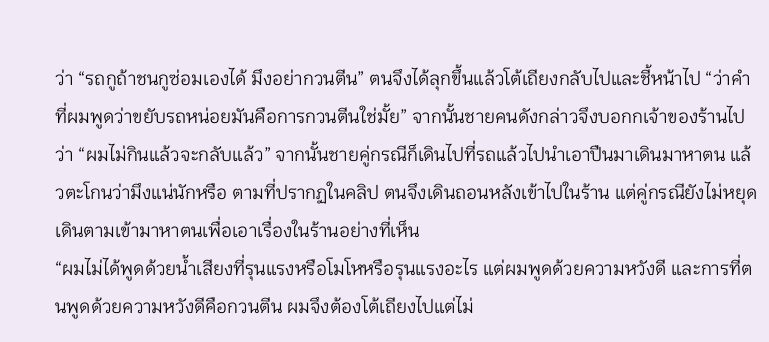ว่า “รถกูถ้าชนกูซ่อมเองได้ มึงอย่ากวนตีน” ตนจึงได้ลุกขึ้นแล้วโต้เถียงกลับไปและชี้หน้าไป “ว่าคำที่ผมพูดว่าขยับรถหน่อยมันคือการกวนตีนใช่มั้ย” จากนั้นชายคนดังกล่าวจึงบอกกเจ้าของร้านไปว่า “ผมไม่กินแล้วจะกลับแล้ว” จากนั้นชายคู่กรณีก็เดินไปที่รถแล้วไปนำเอาปืนมาเดินมาหาตน แล้วตะโกนว่ามึงแน่นักหรือ ตามที่ปรากฏในคลิป ตนจึงเดินถอนหลังเข้าไปในร้าน แต่คู่กรณียังไม่หยุดเดินตามเข้ามาหาตนเพื่อเอาเรื่องในร้านอย่างที่เห็น
“ผมไม่ได้พูดด้วยน้ำเสียงที่รุนแรงหรือโมโหหรือรุนแรงอะไร แต่ผมพูดด้วยความหวังดี และการที่ตนพูดด้วยความหวังดีคือกวนตีน ผมจึงต้องโต้เถียงไปแต่ไม่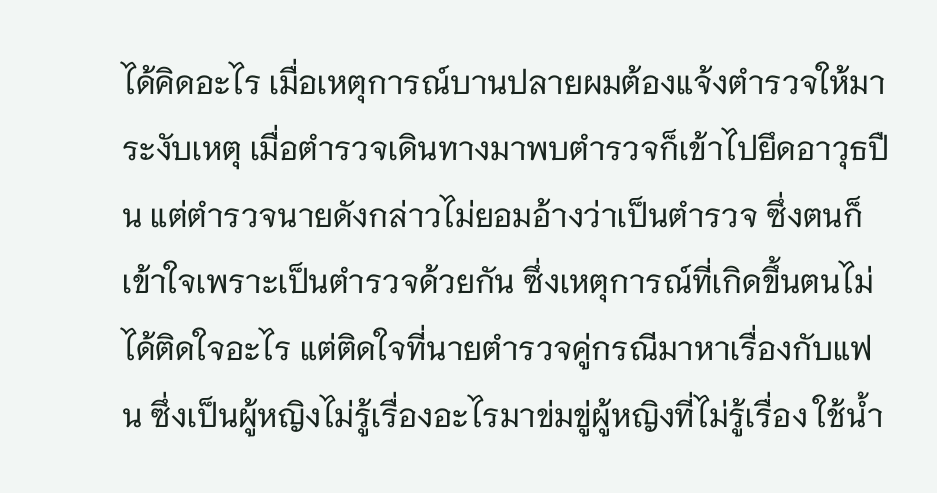ได้คิดอะไร เมื่อเหตุการณ์บานปลายผมต้องแจ้งตำรวจให้มาระงับเหตุ เมื่อตำรวจเดินทางมาพบตำรวจก็เข้าไปยึดอาวุธปืน แต่ตำรวจนายดังกล่าวไม่ยอมอ้างว่าเป็นตำรวจ ซึ่งตนก็เข้าใจเพราะเป็นตำรวจด้วยกัน ซึ่งเหตุการณ์ที่เกิดขึ้นตนไม่ได้ติดใจอะไร แต่ติดใจที่นายตำรวจคู่กรณีมาหาเรื่องกับแฟน ซึ่งเป็นผู้หญิงไม่รู้เรื่องอะไรมาข่มขู่ผู้หญิงที่ไม่รู้เรื่อง ใช้น้ำ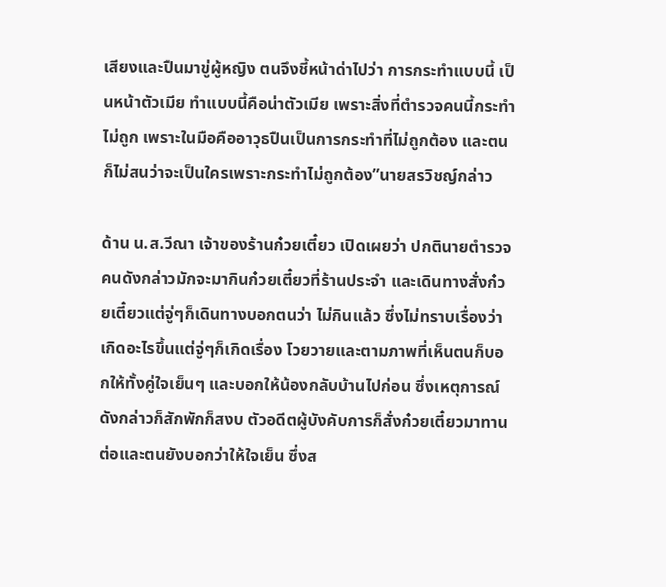เสียงและปืนมาขู่ผู้หญิง ตนจึงชี้หน้าด่าไปว่า การกระทำแบบนี้ เป็นหน้าตัวเมีย ทำแบบนี้คือน่าตัวเมีย เพราะสิ่งที่ตำรวจคนนี้กระทำไม่ถูก เพราะในมือคืออาวุธปืนเป็นการกระทำที่ไม่ถูกต้อง และตนก็ไม่สนว่าจะเป็นใครเพราะกระทำไม่ถูกต้อง”นายสรวิชญ์กล่าว

ด้าน น.ส.วีณา เจ้าของร้านก๋วยเตี๋ยว เปิดเผยว่า ปกตินายตำรวจคนดังกล่าวมักจะมากินก๋วยเตี๋ยวที่ร้านประจำ และเดินทางสั่งก๋วยเตี๋ยวแต่จู่ๆก็เดินทางบอกตนว่า ไม่กินแล้ว ซึ่งไม่ทราบเรื่องว่าเกิดอะไรขึ้นแต่จู่ๆก็เกิดเรื่อง โวยวายและตามภาพที่เห็นตนก็บอกให้ทั้งคู่ใจเย็นๆ และบอกให้น้องกลับบ้านไปก่อน ซึ่งเหตุการณ์ดังกล่าวก็สักพักก็สงบ ตัวอดีตผู้บังคับการก็สั่งก๋วยเตี๋ยวมาทานต่อและตนยังบอกว่าให้ใจเย็น ซึ่งส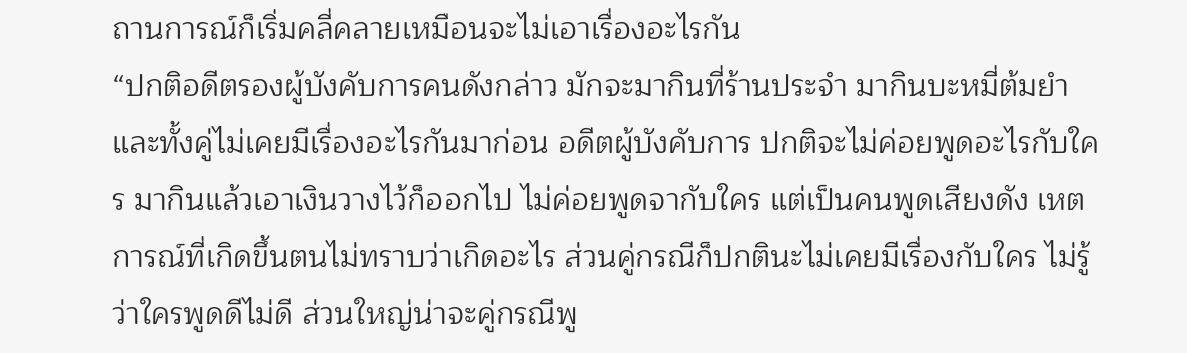ถานการณ์ก็เริ่มคลี่คลายเหมือนจะไม่เอาเรื่องอะไรกัน
“ปกติอดีตรองผู้บังคับการคนดังกล่าว มักจะมากินที่ร้านประจำ มากินบะหมี่ต้มยำ และทั้งคู่ไม่เคยมีเรื่องอะไรกันมาก่อน อดีตผู้บังคับการ ปกติจะไม่ค่อยพูดอะไรกับใคร มากินแล้วเอาเงินวางไว้ก็ออกไป ไม่ค่อยพูดจากับใคร แต่เป็นคนพูดเสียงดัง เหตการณ์ที่เกิดขึ้นตนไม่ทราบว่าเกิดอะไร ส่วนคู่กรณีก็ปกตินะไม่เคยมีเรื่องกับใคร ไม่รู้ว่าใครพูดดีไม่ดี ส่วนใหญ่น่าจะคู่กรณีพู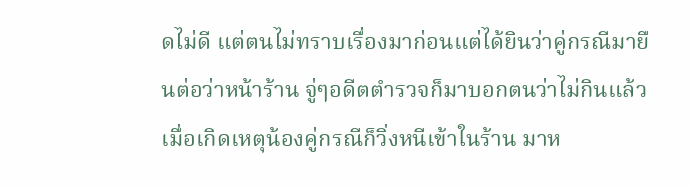ดไม่ดี แต่ตนไม่ทราบเรื่องมาก่อนแต่ได้ยินว่าคู่กรณีมายืนต่อว่าหน้าร้าน จู่ๆอดีตตำรวจก็มาบอกตนว่าไม่กินแล้ว เมื่อเกิดเหตุน้องคู่กรณีก็วิ่งหนีเข้าในร้าน มาห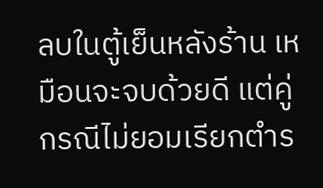ลบในตู้เย็นหลังร้าน เหมือนจะจบด้วยดี แต่คู่กรณีไม่ยอมเรียกตำร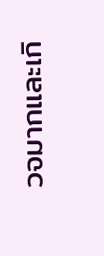วจมากและเกิ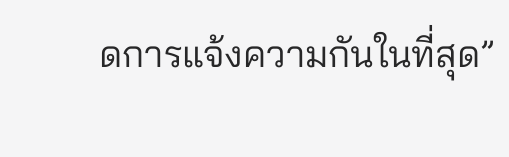ดการแจ้งความกันในที่สุด”